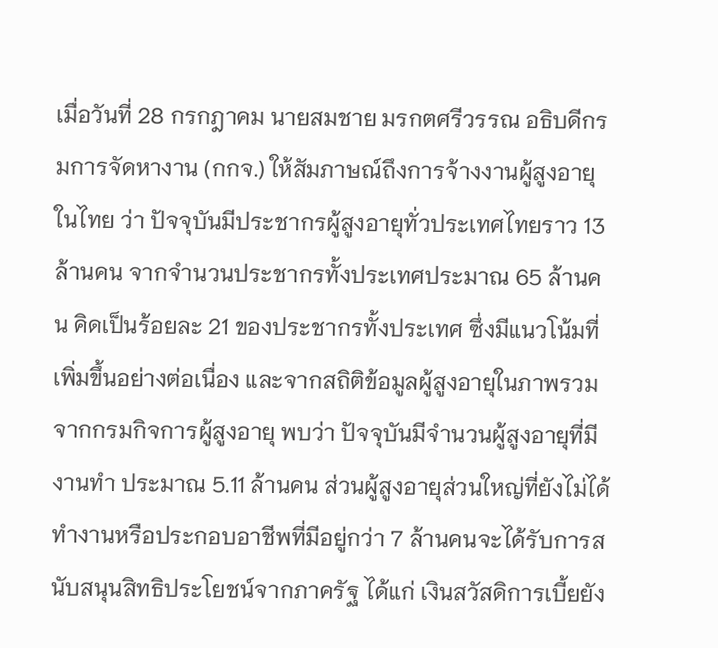เมื่อวันที่ 28 กรกฎาคม นายสมชาย มรกตศรีวรรณ อธิบดีกรมการจัดหางาน (กกจ.) ให้สัมภาษณ์ถึงการจ้างงานผู้สูงอายุในไทย ว่า ปัจจุบันมีประชากรผู้สูงอายุทั่วประเทศไทยราว 13 ล้านคน จากจำนวนประชากรทั้งประเทศประมาณ 65 ล้านคน คิดเป็นร้อยละ 21 ของประชากรทั้งประเทศ ซึ่งมีแนวโน้มที่เพิ่มขึ้นอย่างต่อเนื่อง และจากสถิติข้อมูลผู้สูงอายุในภาพรวมจากกรมกิจการผู้สูงอายุ พบว่า ปัจจุบันมีจำนวนผู้สูงอายุที่มีงานทำ ประมาณ 5.11 ล้านคน ส่วนผู้สูงอายุส่วนใหญ่ที่ยังไม่ได้ทำงานหรือประกอบอาชีพที่มีอยู่กว่า 7 ล้านคนจะได้รับการสนับสนุนสิทธิประโยชน์จากภาครัฐ ได้แก่ เงินสวัสดิการเบี้ยยัง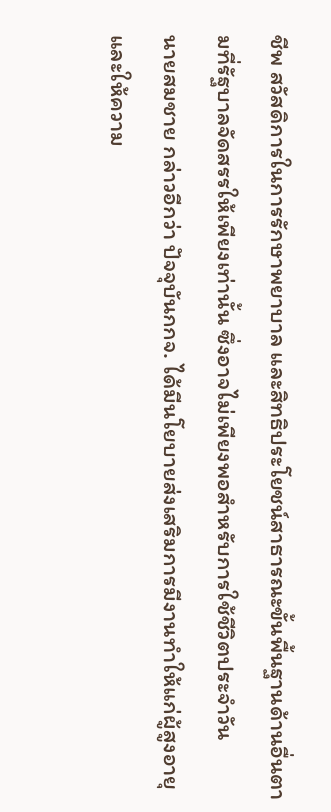ชีพ สวัสดิการในการรักษาพยาบาล และสิทธิประโยชน์สาธารณะขั้นพื้นฐานด้านอื่นตามที่รัฐบาลจัดสรรให้เพียงเท่านั้น ซึ่งอาจไม่เพียงพอสำหรับการใช้ชีวิตประจำวัน
นายสมชาย กล่าวอีกว่า ปัจจุบันกกจ. ได้มีนโยบายส่งเสริมการมีงานทำให้แก่ผู้สูงอายุ และให้ความ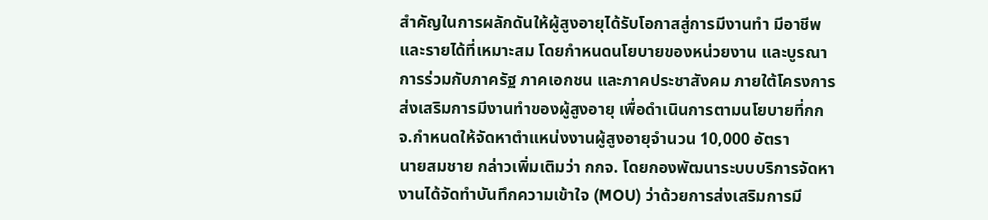สำคัญในการผลักดันให้ผู้สูงอายุได้รับโอกาสสู่การมีงานทำ มีอาชีพ และรายได้ที่เหมาะสม โดยกำหนดนโยบายของหน่วยงาน และบูรณาการร่วมกับภาครัฐ ภาคเอกชน และภาคประชาสังคม ภายใต้โครงการส่งเสริมการมีงานทำของผู้สูงอายุ เพื่อดำเนินการตามนโยบายที่กกจ.กำหนดให้จัดหาตำแหน่งงานผู้สูงอายุจำนวน 10,000 อัตรา
นายสมชาย กล่าวเพิ่มเติมว่า กกจ. โดยกองพัฒนาระบบบริการจัดหางานได้จัดทำบันทึกความเข้าใจ (MOU) ว่าด้วยการส่งเสริมการมี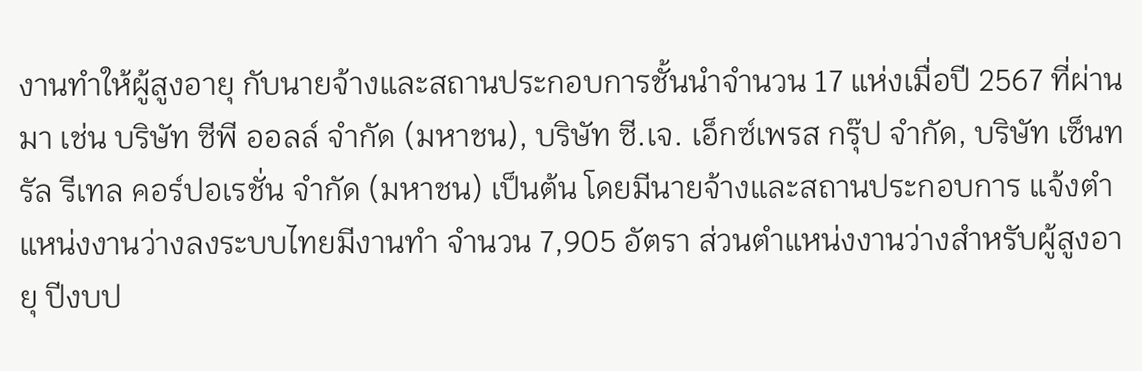งานทำให้ผู้สูงอายุ กับนายจ้างและสถานประกอบการชั้นนำจำนวน 17 แห่งเมื่อปี 2567 ที่ผ่านมา เช่น บริษัท ซีพี ออลล์ จำกัด (มหาชน), บริษัท ซี.เจ. เอ็กซ์เพรส กรุ๊ป จำกัด, บริษัท เซ็นทรัล รีเทล คอร์ปอเรชั่น จำกัด (มหาชน) เป็นต้น โดยมีนายจ้างและสถานประกอบการ แจ้งตำแหน่งงานว่างลงระบบไทยมีงานทำ จำนวน 7,905 อัตรา ส่วนตำแหน่งงานว่างสำหรับผู้สูงอายุ ปีงบป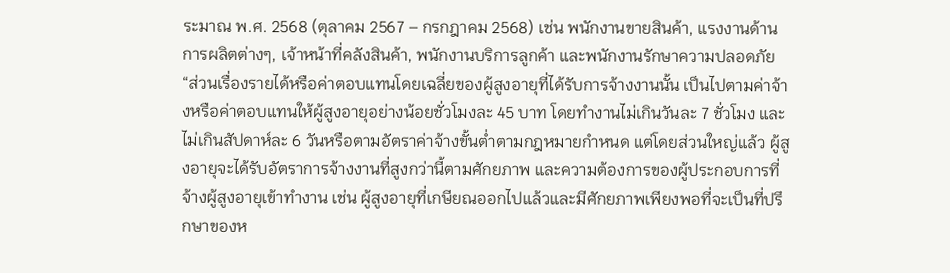ระมาณ พ.ศ. 2568 (ตุลาคม 2567 – กรกฎาคม 2568) เช่น พนักงานขายสินค้า, แรงงานด้านการผลิตต่างๆ, เจ้าหน้าที่คลังสินค้า, พนักงานบริการลูกค้า และพนักงานรักษาความปลอดภัย
“ส่วนเรื่องรายได้หรือค่าตอบแทนโดยเฉลี่ยของผู้สูงอายุที่ได้รับการจ้างงานนั้น เป็นไปตามค่าจ้างหรือค่าตอบแทนให้ผู้สูงอายุอย่างน้อยชั่วโมงละ 45 บาท โดยทำงานไม่เกินวันละ 7 ชั่วโมง และไม่เกินสัปดาห์ละ 6 วันหรือตามอัตราค่าจ้างขั้นต่ำตามกฎหมายกำหนด แต่โดยส่วนใหญ่แล้ว ผู้สูงอายุจะได้รับอัตราการจ้างงานที่สูงกว่านี้ตามศักยภาพ และความต้องการของผู้ประกอบการที่จ้างผู้สูงอายุเข้าทำงาน เช่น ผู้สูงอายุที่เกษียณออกไปแล้วและมีศักยภาพเพียงพอที่จะเป็นที่ปรึกษาของห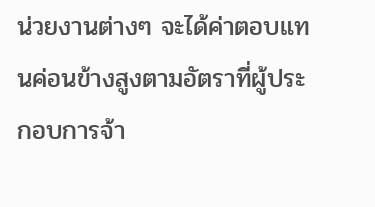น่วยงานต่างๆ จะได้ค่าตอบแทนค่อนข้างสูงตามอัตราที่ผู้ประกอบการจ้า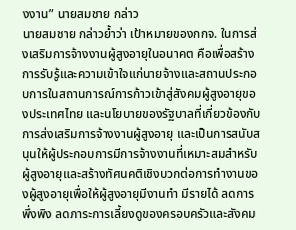งงาน” นายสมชาย กล่าว
นายสมชาย กล่าวย้ำว่า เป้าหมายของกกจ. ในการส่งเสริมการจ้างงานผู้สูงอายุในอนาคต คือเพื่อสร้างการรับรู้และความเข้าใจแก่นายจ้างและสถานประกอบการในสถานการณ์การก้าวเข้าสู่สังคมผู้สูงอายุของประเทศไทย และนโยบายของรัฐบาลที่เกี่ยวข้องกับการส่งเสริมการจ้างงานผู้สูงอายุ และเป็นการสนับสนุนให้ผู้ประกอบการมีการจ้างงานที่เหมาะสมสำหรับผู้สูงอายุและสร้างทัศนคติเชิงบวกต่อการทำงานของผู้สูงอายุเพื่อให้ผู้สูงอายุมีงานทำ มีรายได้ ลดการพึ่งพิง ลดภาระการเลี้ยงดูของครอบครัวและสังคม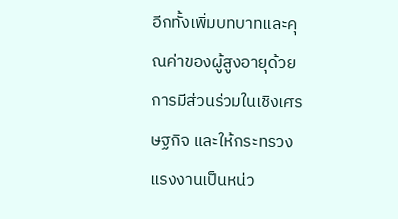อีกทั้งเพิ่มบทบาทและคุณค่าของผู้สูงอายุด้วยการมีส่วนร่วมในเชิงเศรษฐกิจ และให้กระทรวงแรงงานเป็นหน่ว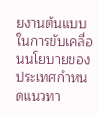ยงานต้นแบบในการขับเคลื่อนนโยบายของประเทศกำหนดแนวทา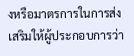งหรือมาตรการในการส่งเสริมให้ผู้ประกอบการว่า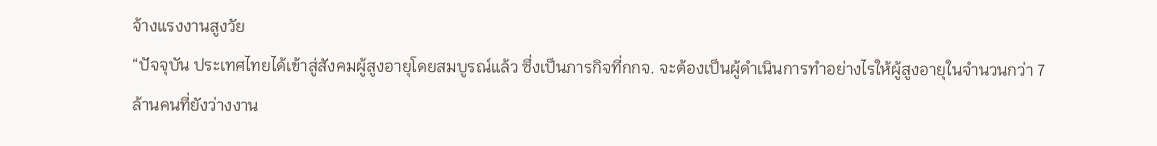จ้างแรงงานสูงวัย
“ปัจจุบัน ประเทศไทยได้เข้าสู่สังคมผู้สูงอายุโดยสมบูรณ์แล้ว ซึ่งเป็นภารกิจที่กกจ. จะต้องเป็นผู้ดำเนินการทำอย่างไรให้ผู้สูงอายุในจำนวนกว่า 7 ล้านคนที่ยังว่างงาน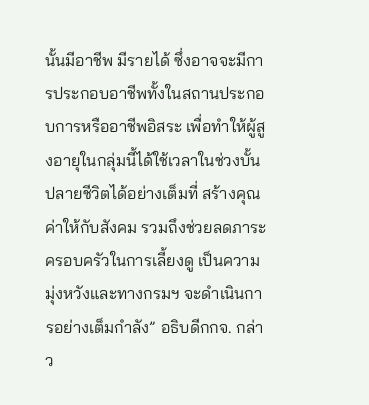นั้นมีอาชีพ มีรายได้ ซึ่งอาจจะมีการประกอบอาชีพทั้งในสถานประกอบการหรืออาชีพอิสระ เพื่อทำให้ผู้สูงอายุในกลุ่มนี้ได้ใช้เวลาในช่วงบั้นปลายชีวิตได้อย่างเต็มที่ สร้างคุณค่าให้กับสังคม รวมถึงช่วยลดภาระครอบครัวในการเลี้ยงดู เป็นความมุ่งหวังและทางกรมฯ จะดำเนินการอย่างเต็มกำลัง” อธิบดีกกจ. กล่าว